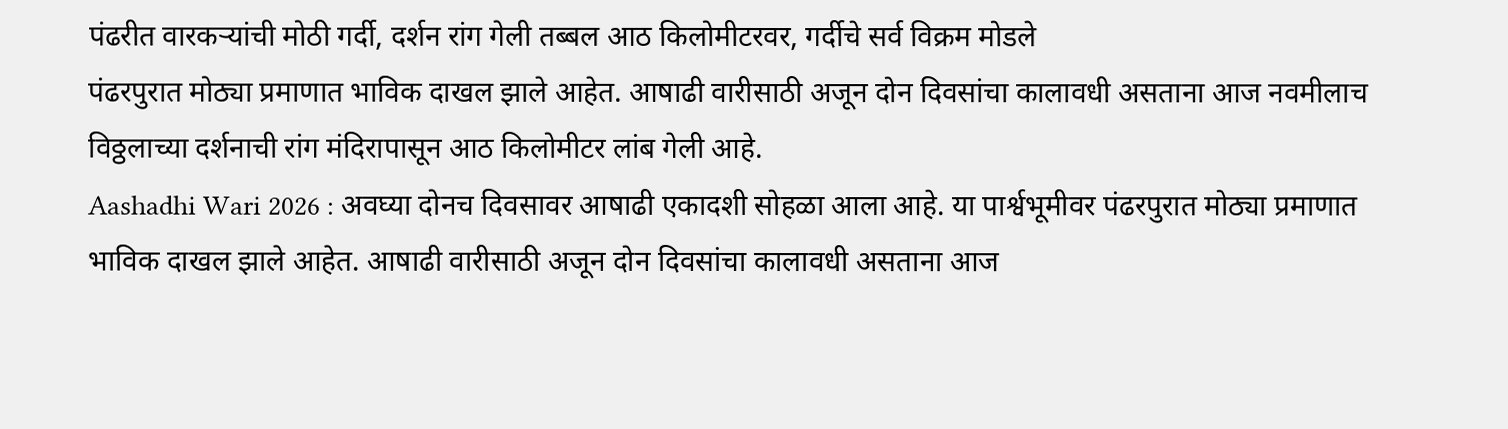पंढरीत वारकऱ्यांची मोठी गर्दी, दर्शन रांग गेली तब्बल आठ किलोमीटरवर, गर्दीचे सर्व विक्रम मोडले
पंढरपुरात मोठ्या प्रमाणात भाविक दाखल झाले आहेत. आषाढी वारीसाठी अजून दोन दिवसांचा कालावधी असताना आज नवमीलाच विठ्ठलाच्या दर्शनाची रांग मंदिरापासून आठ किलोमीटर लांब गेली आहे.
Aashadhi Wari 2026 : अवघ्या दोनच दिवसावर आषाढी एकादशी सोहळा आला आहे. या पार्श्वभूमीवर पंढरपुरात मोठ्या प्रमाणात भाविक दाखल झाले आहेत. आषाढी वारीसाठी अजून दोन दिवसांचा कालावधी असताना आज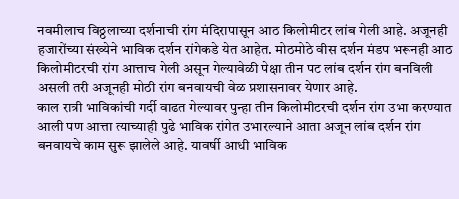नवमीलाच विठ्ठलाच्या दर्शनाची रांग मंदिरापासून आठ किलोमीटर लांब गेली आहे. अजूनही हजारोंच्या संख्येने भाविक दर्शन रांगेकडे येत आहेत. मोठमोठे वीस दर्शन मंडप भरूनही आठ किलोमीटरची रांग आत्ताच गेली असून गेल्यावेळी पेक्षा तीन पट लांब दर्शन रांग बनविली असली तरी अजूनही मोठी रांग बनवायची वेळ प्रशासनावर येणार आहे.
काल रात्री भाविकांची गर्दी वाढत गेल्यावर पुन्हा तीन किलोमीटरची दर्शन रांग उभा करण्यात आली पण आत्ता त्याच्याही पुढे भाविक रांगेत उभारल्याने आता अजून लांब दर्शन रांग बनवायचे काम सुरू झालेले आहे. यावर्षी आधी भाविक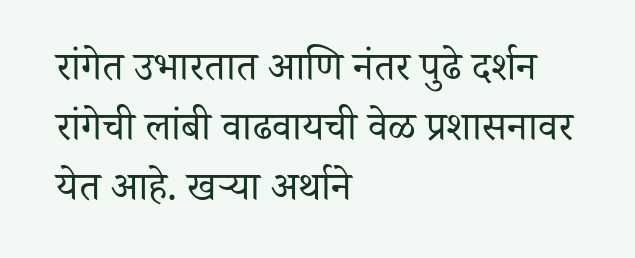रांगेत उभारतात आणि नंतर पुढे दर्शन रांगेची लांबी वाढवायची वेळ प्रशासनावर येत आहे. खऱ्या अर्थाने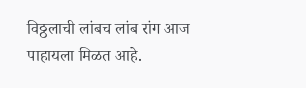विठ्ठलाची लांबच लांब रांग आज पाहायला मिळत आहे.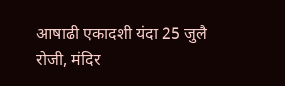आषाढी एकादशी यंदा 25 जुलै रोजी, मंदिर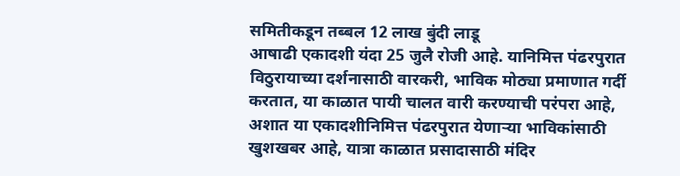समितीकडून तब्बल 12 लाख बुंदी लाडू
आषाढी एकादशी यंदा 25 जुलै रोजी आहे. यानिमित्त पंढरपुरात विठुरायाच्या दर्शनासाठी वारकरी, भाविक मोठ्या प्रमाणात गर्दी करतात, या काळात पायी चालत वारी करण्याची परंपरा आहे, अशात या एकादशीनिमित्त पंढरपुरात येणाऱ्या भाविकांसाठी खुशखबर आहे, यात्रा काळात प्रसादासाठी मंदिर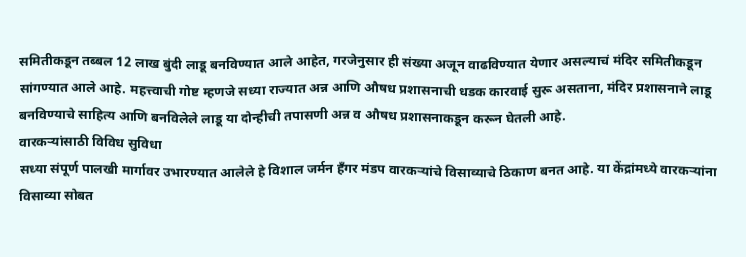समितीकडून तब्बल 12 लाख बुंदी लाडू बनविण्यात आले आहेत, गरजेनुसार ही संख्या अजून वाढविण्यात येणार असल्याचं मंदिर समितीकडून सांगण्यात आले आहे. महत्त्वाची गोष्ट म्हणजे सध्या राज्यात अन्न आणि औषध प्रशासनाची धडक कारवाई सुरू असताना, मंदिर प्रशासनाने लाडू बनविण्याचे साहित्य आणि बनविलेले लाडू या दोन्हीची तपासणी अन्न व औषध प्रशासनाकडून करून घेतली आहे.
वारकऱ्यांसाठी विविध सुविधा
सध्या संपूर्ण पालखी मार्गावर उभारण्यात आलेले हे विशाल जर्मन हँगर मंडप वारकऱ्यांचे विसाव्याचे ठिकाण बनत आहे. या केंद्रांमध्ये वारकऱ्यांना विसाव्या सोबत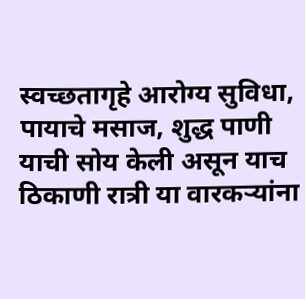स्वच्छतागृहे आरोग्य सुविधा, पायाचे मसाज, शुद्ध पाणी याची सोय केली असून याच ठिकाणी रात्री या वारकऱ्यांना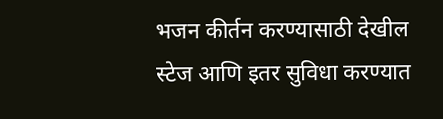भजन कीर्तन करण्यासाठी देखील स्टेज आणि इतर सुविधा करण्यात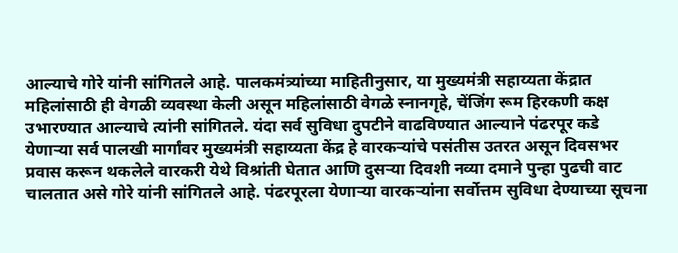आल्याचे गोरे यांनी सांगितले आहे. पालकमंत्र्यांच्या माहितीनुसार, या मुख्यमंत्री सहाय्यता केंद्रात महिलांसाठी ही वेगळी व्यवस्था केली असून महिलांसाठी वेगळे स्नानगृहे, चेंजिंग रूम हिरकणी कक्ष उभारण्यात आल्याचे त्यांनी सांगितले. यंदा सर्व सुविधा दुपटीने वाढविण्यात आल्याने पंढरपूर कडे येणाऱ्या सर्व पालखी मार्गांवर मुख्यमंत्री सहाय्यता केंद्र हे वारकऱ्यांचे पसंतीस उतरत असून दिवसभर प्रवास करून थकलेले वारकरी येथे विश्रांती घेतात आणि दुसऱ्या दिवशी नव्या दमाने पुन्हा पुढची वाट चालतात असे गोरे यांनी सांगितले आहे. पंढरपूरला येणाऱ्या वारकऱ्यांना सर्वोत्तम सुविधा देण्याच्या सूचना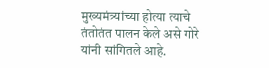मुख्यमंत्र्यांच्या होत्या त्याचे तंतोतंत पालन केले असे गोरे यांनी सांगितले आहे.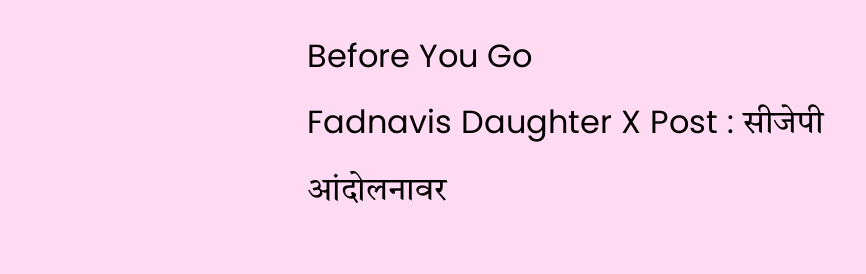Before You Go
Fadnavis Daughter X Post : सीजेपी आंदोलनावर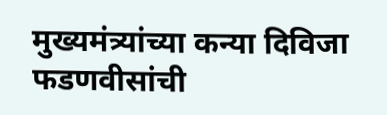मुख्यमंत्र्यांच्या कन्या दिविजा फडणवीसांची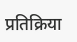प्रतिक्रिया